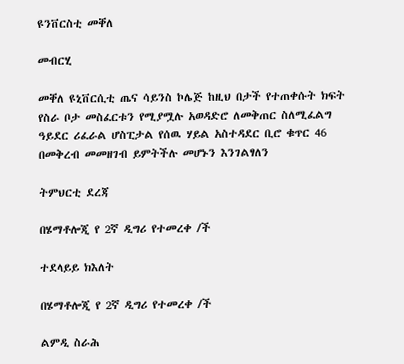ዩንቨርስቲ መቐለ

መብርሂ

መቐለ ዩኒቨርሲቲ ጤና ሳይንስ ኮሌጅ ከዚህ በታች የተጠቀሱት ክፍት የስራ ቦታ መስፈርቱን የሚያሟሉ አወዳድሮ ለመቅጠር ስለሚፈልግ ዓይደር ሪፈራል ሆስፒታል የሰዉ ሃይል አስተዳደር ቢሮ ቁጥር 46 በመቅረብ መመዘገብ ይምትችሉ መሆኑን እንገልፃለን

ትምህርቲ ደረጃ

በሄማቶሎጂ የ 2ኛ ዲግሪ የተመረቀ /ች

ተደላይይ ክእለት

በሄማቶሎጂ የ 2ኛ ዲግሪ የተመረቀ /ች

ልምዲ ስራሕ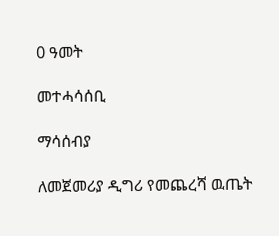0 ዓመት

መተሓሳሰቢ

ማሳሰብያ

ለመጀመሪያ ዲግሪ የመጨረሻ ዉጤት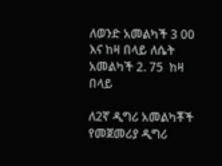ለወንድ አመልካች 3 00 እና ከዛ በላይ ለሴት አመልካች 2. 75  ከዛ በላይ

ለ2ኛ ዲግሪ አመልካቾች የመጀመሪያ ዲግሪ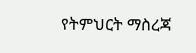የትምህርት ማስረጃ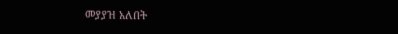መያያዝ አለበት